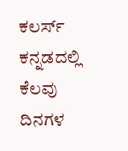ಕಲರ್ಸ್ ಕನ್ನಡದಲ್ಲಿ ಕೆಲವು ದಿನಗಳ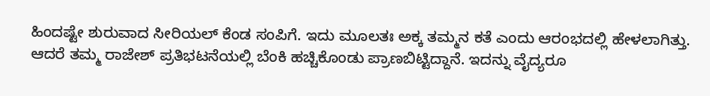ಹಿಂದಷ್ಟೇ ಶುರುವಾದ ಸೀರಿಯಲ್ ಕೆಂಡ ಸಂಪಿಗೆ. ಇದು ಮೂಲತಃ ಅಕ್ಕ ತಮ್ಮನ ಕತೆ ಎಂದು ಆರಂಭದಲ್ಲಿ ಹೇಳಲಾಗಿತ್ತು. ಆದರೆ ತಮ್ಮ ರಾಜೇಶ್ ಪ್ರತಿಭಟನೆಯಲ್ಲಿ ಬೆಂಕಿ ಹಚ್ಚಿಕೊಂಡು ಪ್ರಾಣಬಿಟ್ಟಿದ್ದಾನೆ. ಇದನ್ನು ವೈದ್ಯರೂ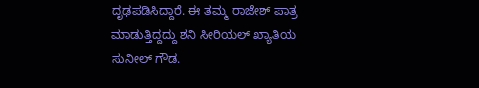ದೃಢಪಡಿಸಿದ್ದಾರೆ. ಈ ತಮ್ಮ ರಾಜೇಶ್ ಪಾತ್ರ ಮಾಡುತ್ತಿದ್ದದ್ದು ಶನಿ ಸೀರಿಯಲ್ ಖ್ಯಾತಿಯ ಸುನೀಲ್ ಗೌಡ.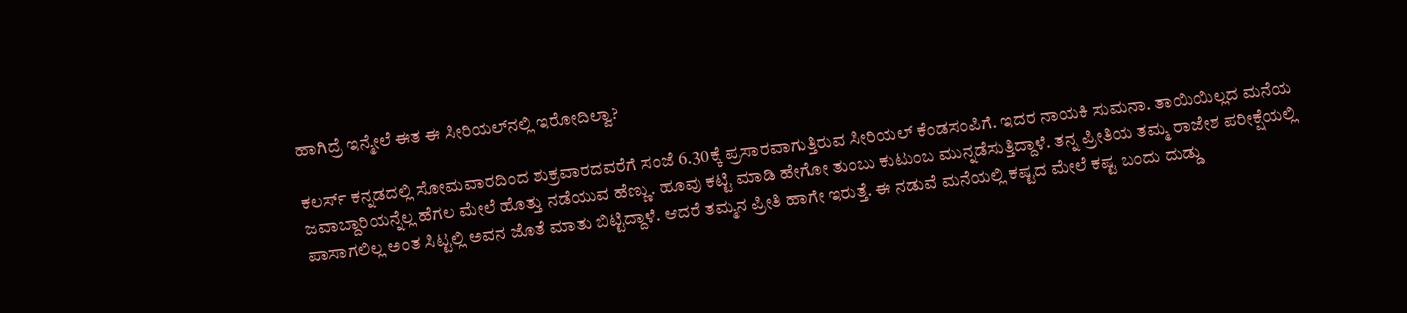ಹಾಗಿದ್ರೆ ಇನ್ಮೇಲೆ ಈತ ಈ ಸೀರಿಯಲ್‌ನಲ್ಲಿ ಇರೋದಿಲ್ವಾ?

ಕಲರ್ಸ್ ಕನ್ನಡದಲ್ಲಿ ಸೋಮವಾರದಿಂದ ಶುಕ್ರವಾರದವರೆಗೆ ಸಂಜೆ 6.30ಕ್ಕೆ ಪ್ರಸಾರವಾಗುತ್ತಿರುವ ಸೀರಿಯಲ್ ಕೆಂಡಸಂಪಿಗೆ. ಇದರ ನಾಯಕಿ ಸುಮನಾ. ತಾಯಿಯಿಲ್ಲದ ಮನೆಯ ಜವಾಬ್ದಾರಿಯನ್ನೆಲ್ಲ ಹೆಗಲ ಮೇಲೆ ಹೊತ್ತು ನಡೆಯುವ ಹೆಣ್ಣು. ಹೂವು ಕಟ್ಟಿ ಮಾಡಿ ಹೇಗೋ ತುಂಬು ಕುಟುಂಬ ಮುನ್ನಡೆಸುತ್ತಿದ್ದಾಳೆ. ತನ್ನ ಪ್ರೀತಿಯ ತಮ್ಮ ರಾಜೇಶ ಪರೀಕ್ಷೆಯಲ್ಲಿ ಪಾಸಾಗಲಿಲ್ಲ ಅಂತ ಸಿಟ್ಟಲ್ಲಿ ಅವನ ಜೊತೆ ಮಾತು ಬಿಟ್ಟಿದ್ದಾಳೆ. ಆದರೆ ತಮ್ಮನ ಪ್ರೀತಿ ಹಾಗೇ ಇರುತ್ತೆ. ಈ ನಡುವೆ ಮನೆಯಲ್ಲಿ ಕಷ್ಟದ ಮೇಲೆ ಕಷ್ಟ ಬಂದು ದುಡ್ಡು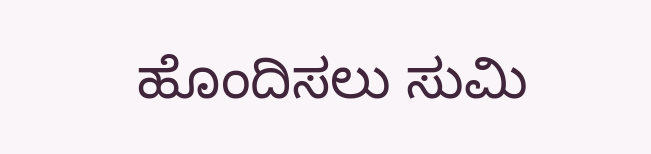ಹೊಂದಿಸಲು ಸುಮಿ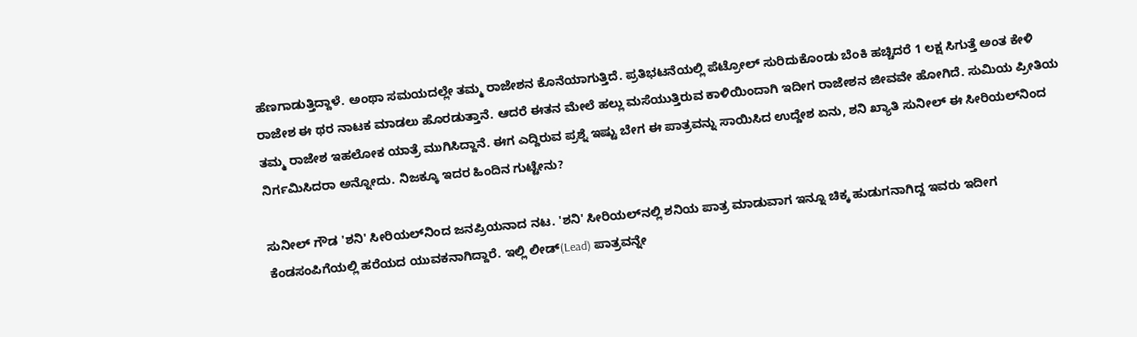ಹೆಣಗಾಡುತ್ತಿದ್ದಾಳೆ. ಅಂಥಾ ಸಮಯದಲ್ಲೇ ತಮ್ಮ ರಾಜೇಶನ ಕೊನೆಯಾಗುತ್ತಿದೆ. ಪ್ರತಿಭಟನೆಯಲ್ಲಿ ಪೆಟ್ರೋಲ್ ಸುರಿದುಕೊಂಡು ಬೆಂಕಿ ಹಚ್ಚಿದರೆ 1 ಲಕ್ಷ ಸಿಗುತ್ತೆ ಅಂತ ಕೇಳಿ ರಾಜೇಶ ಈ ಥರ ನಾಟಕ ಮಾಡಲು ಹೊರಡುತ್ತಾನೆ. ಆದರೆ ಈತನ ಮೇಲೆ ಹಲ್ಲು ಮಸೆಯುತ್ತಿರುವ ಕಾಳಿಯಿಂದಾಗಿ ಇದೀಗ ರಾಜೇಶನ ಜೀವವೇ ಹೋಗಿದೆ. ಸುಮಿಯ ಪ್ರೀತಿಯ ತಮ್ಮ ರಾಜೇಶ ಇಹಲೋಕ ಯಾತ್ರೆ ಮುಗಿಸಿದ್ದಾನೆ. ಈಗ ಎದ್ದಿರುವ ಪ್ರಶ್ನೆ ಇಷ್ಟು ಬೇಗ ಈ ಪಾತ್ರವನ್ನು ಸಾಯಿಸಿದ ಉದ್ದೇಶ ಏನು, ಶನಿ ಖ್ಯಾತಿ ಸುನೀಲ್ ಈ ಸೀರಿಯಲ್‌ನಿಂದ ನಿರ್ಗಮಿಸಿದರಾ ಅನ್ನೋದು. ನಿಜಕ್ಕೂ ಇದರ ಹಿಂದಿನ ಗುಟ್ಟೇನು?

ಸುನೀಲ್ ಗೌಡ 'ಶನಿ' ಸೀರಿಯಲ್‌ನಿಂದ ಜನಪ್ರಿಯನಾದ ನಟ. 'ಶನಿ' ಸೀರಿಯಲ್‌ನಲ್ಲಿ ಶನಿಯ ಪಾತ್ರ ಮಾಡುವಾಗ ಇನ್ನೂ ಚಿಕ್ಕ ಹುಡುಗನಾಗಿದ್ದ ಇವರು ಇದೀಗ ಕೆಂಡಸಂಪಿಗೆಯಲ್ಲಿ ಹರೆಯದ ಯುವಕನಾಗಿದ್ದಾರೆ. ಇಲ್ಲಿ ಲೀಡ್(Lead) ಪಾತ್ರವನ್ನೇ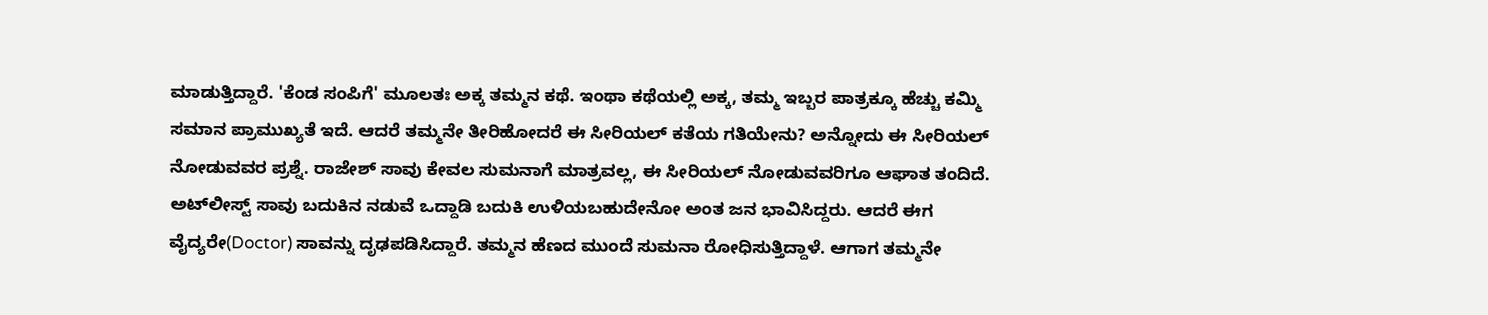ಮಾಡುತ್ತಿದ್ದಾರೆ. 'ಕೆಂಡ ಸಂಪಿಗೆ' ಮೂಲತಃ ಅಕ್ಕ ತಮ್ಮನ ಕಥೆ. ಇಂಥಾ ಕಥೆಯಲ್ಲಿ ಅಕ್ಕ, ತಮ್ಮ ಇಬ್ಬರ ಪಾತ್ರಕ್ಕೂ ಹೆಚ್ಚು ಕಮ್ಮಿ ಸಮಾನ ಪ್ರಾಮುಖ್ಯತೆ ಇದೆ. ಆದರೆ ತಮ್ಮನೇ ತೀರಿಹೋದರೆ ಈ ಸೀರಿಯಲ್ ಕತೆಯ ಗತಿಯೇನು? ಅನ್ನೋದು ಈ ಸೀರಿಯಲ್ ನೋಡುವವರ ಪ್ರಶ್ನೆ. ರಾಜೇಶ್ ಸಾವು ಕೇವಲ ಸುಮನಾಗೆ ಮಾತ್ರವಲ್ಲ, ಈ ಸೀರಿಯಲ್ ನೋಡುವವರಿಗೂ ಆಘಾತ ತಂದಿದೆ. ಅಟ್‌ಲೀಸ್ಟ್ ಸಾವು ಬದುಕಿನ ನಡುವೆ ಒದ್ದಾಡಿ ಬದುಕಿ ಉಳಿಯಬಹುದೇನೋ ಅಂತ ಜನ ಭಾವಿಸಿದ್ದರು. ಆದರೆ ಈಗ ವೈದ್ಯರೇ(Doctor) ಸಾವನ್ನು ದೃಢಪಡಿಸಿದ್ದಾರೆ. ತಮ್ಮನ ಹೆಣದ ಮುಂದೆ ಸುಮನಾ ರೋಧಿಸುತ್ತಿದ್ದಾಳೆ. ಆಗಾಗ ತಮ್ಮನೇ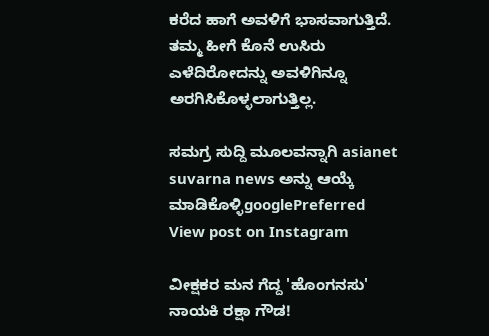ಕರೆದ ಹಾಗೆ ಅವಳಿಗೆ ಭಾಸವಾಗುತ್ತಿದೆ. ತಮ್ಮ ಹೀಗೆ ಕೊನೆ ಉಸಿರು ಎಳೆದಿರೋದನ್ನು ಅವಳಿಗಿನ್ನೂ ಅರಗಿಸಿಕೊಳ್ಳಲಾಗುತ್ತಿಲ್ಲ.

ಸಮಗ್ರ ಸುದ್ದಿ ಮೂಲವನ್ನಾಗಿ asianet suvarna news ಅನ್ನು ಆಯ್ಕೆ ಮಾಡಿಕೊಳ್ಳಿgooglePreferred
View post on Instagram

ವೀಕ್ಷಕರ ಮನ ಗೆದ್ದ 'ಹೊಂಗನಸು' ನಾಯಕಿ ರಕ್ಷಾ ಗೌಡ!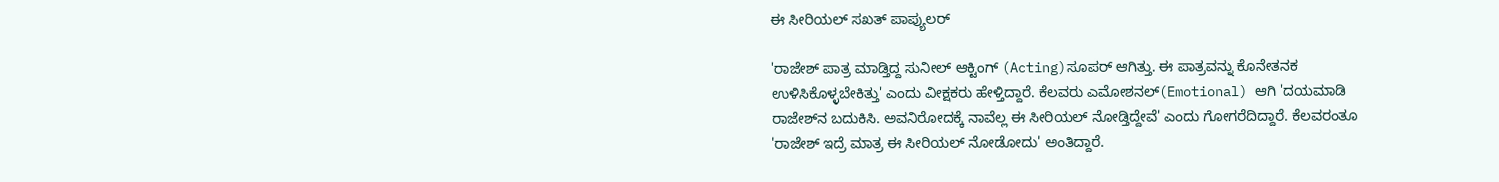ಈ ಸೀರಿಯಲ್ ಸಖತ್ ಪಾಪ್ಯುಲರ್

'ರಾಜೇಶ್ ಪಾತ್ರ ಮಾಡ್ತಿದ್ದ ಸುನೀಲ್ ಆಕ್ಟಿಂಗ್ (Acting)ಸೂಪರ್ ಆಗಿತ್ತು. ಈ ಪಾತ್ರವನ್ನು ಕೊನೇತನಕ ಉಳಿಸಿಕೊಳ್ಳಬೇಕಿತ್ತು' ಎಂದು ವೀಕ್ಷಕರು ಹೇಳ್ತಿದ್ದಾರೆ. ಕೆಲವರು ಎಮೋಶನಲ್(Emotional) ಆಗಿ 'ದಯಮಾಡಿ ರಾಜೇಶ್‌ನ ಬದುಕಿಸಿ. ಅವನಿರೋದಕ್ಕೆ ನಾವೆಲ್ಲ ಈ ಸೀರಿಯಲ್ ನೋಡ್ತಿದ್ದೇವೆ' ಎಂದು ಗೋಗರೆದಿದ್ದಾರೆ. ಕೆಲವರಂತೂ 'ರಾಜೇಶ್ ಇದ್ರೆ ಮಾತ್ರ ಈ ಸೀರಿಯಲ್ ನೋಡೋದು' ಅಂತಿದ್ದಾರೆ.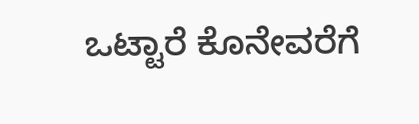ಒಟ್ಟಾರೆ ಕೊನೇವರೆಗೆ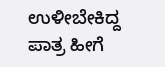ಉಳೀಬೇಕಿದ್ದ ಪಾತ್ರ ಹೀಗೆ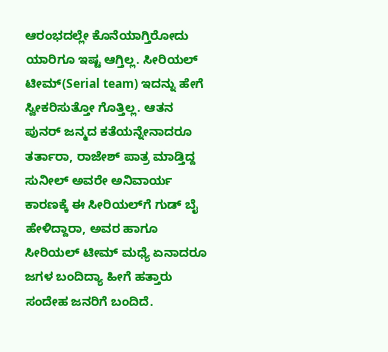ಆರಂಭದಲ್ಲೇ ಕೊನೆಯಾಗ್ತಿರೋದು ಯಾರಿಗೂ ಇಷ್ಟ ಆಗ್ತಿಲ್ಲ. ಸೀರಿಯಲ್ ಟೀಮ್‌(Serial team) ಇದನ್ನು ಹೇಗೆ ಸ್ವೀಕರಿಸುತ್ತೋ ಗೊತ್ತಿಲ್ಲ. ಆತನ ಪುನರ್‌ ಜನ್ಮದ ಕತೆಯನ್ನೇನಾದರೂ ತರ್ತಾರಾ, ರಾಜೇಶ್ ಪಾತ್ರ ಮಾಡ್ತಿದ್ದ ಸುನೀಲ್ ಅವರೇ ಅನಿವಾರ್ಯ ಕಾರಣಕ್ಕೆ ಈ ಸೀರಿಯಲ್‌ಗೆ ಗುಡ್‌ ಬೈ ಹೇಳಿದ್ದಾರಾ, ಅವರ ಹಾಗೂ ಸೀರಿಯಲ್ ಟೀಮ್ ಮಧ್ಯೆ ಏನಾದರೂ ಜಗಳ ಬಂದಿದ್ಯಾ ಹೀಗೆ ಹತ್ತಾರು ಸಂದೇಹ ಜನರಿಗೆ ಬಂದಿದೆ.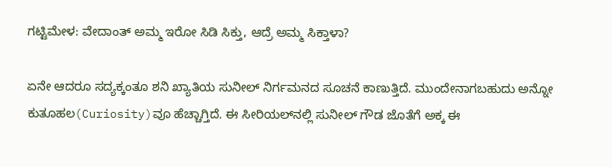ಗಟ್ಟಿಮೇಳ: ವೇದಾಂತ್ ಅಮ್ಮ ಇರೋ ಸಿಡಿ ಸಿಕ್ತು, ಆದ್ರೆ ಅಮ್ಮ ಸಿಕ್ತಾಳಾ?

ಏನೇ ಆದರೂ ಸದ್ಯಕ್ಕಂತೂ ಶನಿ ಖ್ಯಾತಿಯ ಸುನೀಲ್‌ ನಿರ್ಗಮನದ ಸೂಚನೆ ಕಾಣುತ್ತಿದೆ. ಮುಂದೇನಾಗಬಹುದು ಅನ್ನೋ ಕುತೂಹಲ(Curiosity)ವೂ ಹೆಚ್ಚಾಗ್ತಿದೆ. ಈ ಸೀರಿಯಲ್‌ನಲ್ಲಿ ಸುನೀಲ್ ಗೌಡ ಜೊತೆಗೆ ಅಕ್ಕ ಈ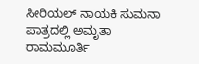ಸೀರಿಯಲ್ ನಾಯಕಿ ಸುಮನಾ ಪಾತ್ರದಲ್ಲಿ ಅಮೃತಾ ರಾಮಮೂರ್ತಿ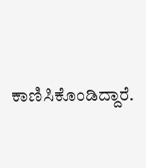ಕಾಣಿಸಿಕೊಂಡಿದ್ದಾರೆ.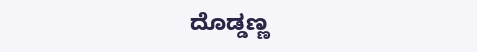ದೊಡ್ಡಣ್ಣ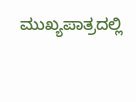ಮುಖ್ಯಪಾತ್ರದಲ್ಲಿ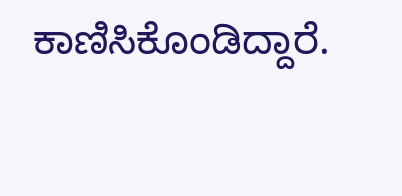ಕಾಣಿಸಿಕೊಂಡಿದ್ದಾರೆ.